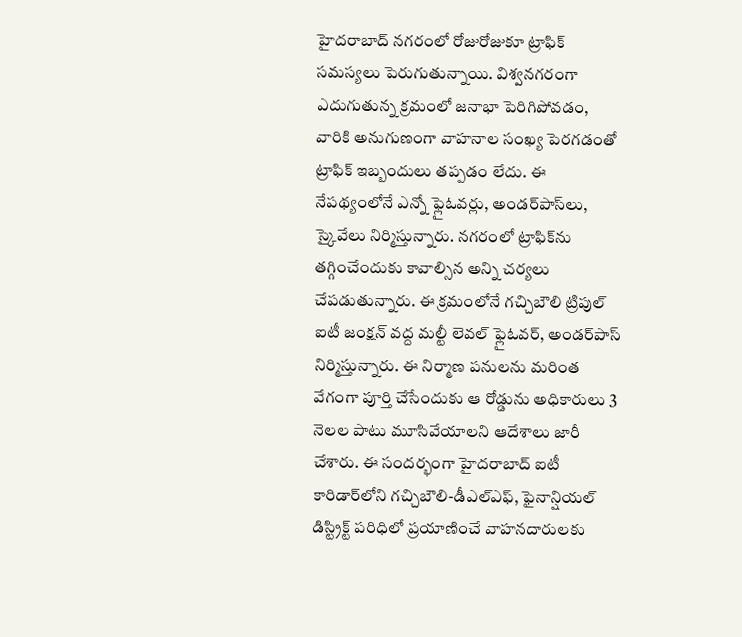హైదరాబాద్ నగరంలో రోజురోజుకూ ట్రాఫిక్ సమస్యలు పెరుగుతున్నాయి. విశ్వనగరంగా ఎదుగుతున్న క్రమంలో జనాభా పెరిగిపోవడం, వారికి అనుగుణంగా వాహనాల సంఖ్య పెరగడంతో ట్రాఫిక్ ఇబ్బందులు తప్పడం లేదు. ఈ నేపథ్యంలోనే ఎన్నో ఫ్లైఓవర్లు, అండర్‌పాస్‌లు, స్కైవేలు నిర్మిస్తున్నారు. నగరంలో ట్రాఫిక్‌ను తగ్గించేందుకు కావాల్సిన అన్ని చర్యలు చేపడుతున్నారు. ఈ క్రమంలోనే గచ్చిబౌలి ట్రిపుల్ ఐటీ జంక్షన్ వద్ద మల్టీ లెవల్ ఫ్లైఓవర్, అండర్‌పాస్ నిర్మిస్తున్నారు. ఈ నిర్మాణ పనులను మరింత వేగంగా పూర్తి చేసేందుకు ఆ రోడ్డును అధికారులు 3 నెలల పాటు మూసివేయాలని ఆదేశాలు జారీ చేశారు. ఈ సందర్భంగా హైదరాబాద్ ఐటీ కారిడార్‌లోని గచ్చిబౌలి-డీఎల్ఎఫ్, ఫైనాన్షియల్ డిస్ట్రిక్ట్ పరిధిలో ప్రయాణించే వాహనదారులకు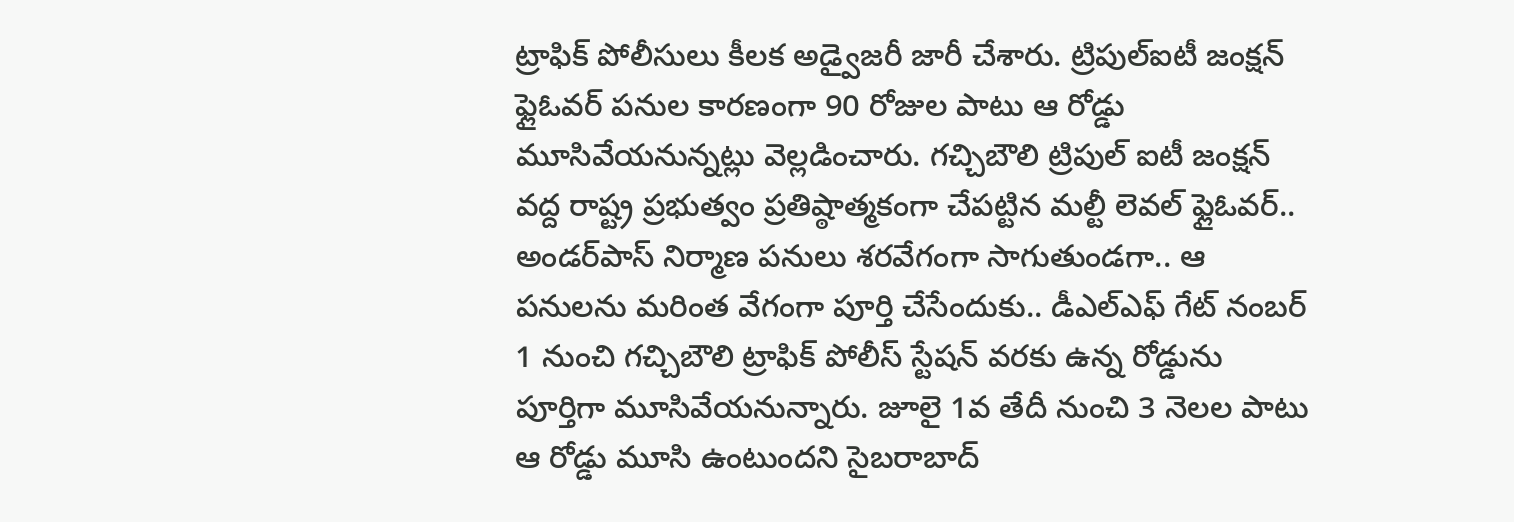ట్రాఫిక్ పోలీసులు కీలక అడ్వైజరీ జారీ చేశారు. ట్రిపుల్ఐటీ జంక్షన్ ఫ్లైఓవర్ పనుల కారణంగా 90 రోజుల పాటు ఆ రోడ్డు మూసివేయనున్నట్లు వెల్లడించారు. గచ్చిబౌలి ట్రిపుల్ ఐటీ జంక్షన్ వద్ద రాష్ట్ర ప్రభుత్వం ప్రతిష్ఠాత్మకంగా చేపట్టిన మల్టీ లెవల్ ఫ్లైఓవర్.. అండర్‌పాస్ నిర్మాణ పనులు శరవేగంగా సాగుతుండగా.. ఆ పనులను మరింత వేగంగా పూర్తి చేసేందుకు.. డీఎల్ఎఫ్ గేట్ నంబర్ 1 నుంచి గచ్చిబౌలి ట్రాఫిక్ పోలీస్ స్టేషన్ వరకు ఉన్న రోడ్డును పూర్తిగా మూసివేయనున్నారు. జూలై 1వ తేదీ నుంచి 3 నెలల పాటు ఆ రోడ్డు మూసి ఉంటుందని సైబరాబాద్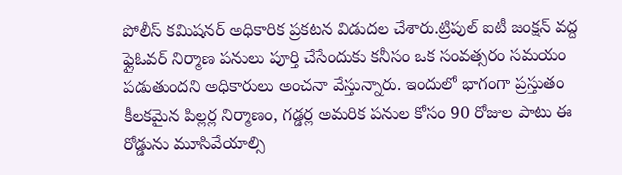పోలీస్ కమిషనర్ అధికారిక ప్రకటన విడుదల చేశారు.ట్రిపుల్ ఐటీ జంక్షన్ వద్ద ఫ్లైఓవర్ నిర్మాణ పనులు పూర్తి చేసేందుకు కనీసం ఒక సంవత్సరం సమయం పడుతుందని అధికారులు అంచనా వేస్తున్నారు. ఇందులో భాగంగా ప్రస్తుతం కీలకమైన పిల్లర్ల నిర్మాణం, గడ్డర్ల అమరిక పనుల కోసం 90 రోజుల పాటు ఈ రోడ్డును మూసివేయాల్సి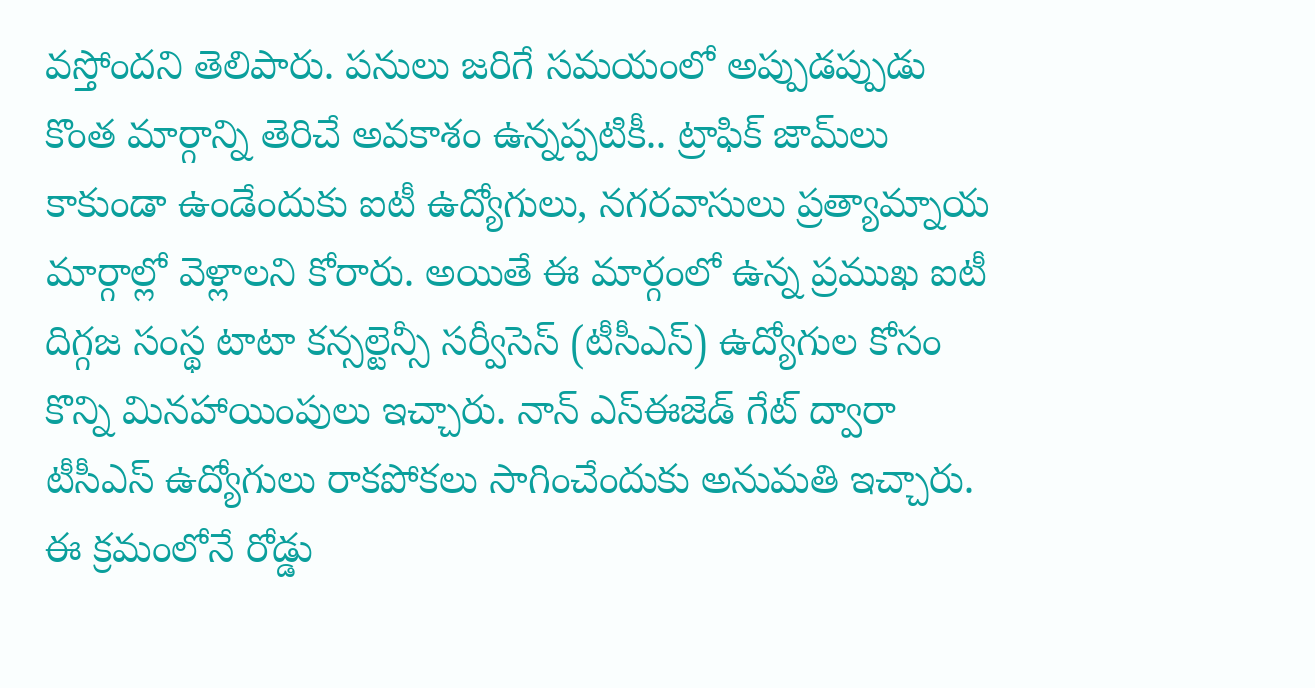వస్తోందని తెలిపారు. పనులు జరిగే సమయంలో అప్పుడప్పుడు కొంత మార్గాన్ని తెరిచే అవకాశం ఉన్నప్పటికీ.. ట్రాఫిక్ జామ్‌లు కాకుండా ఉండేందుకు ఐటీ ఉద్యోగులు, నగరవాసులు ప్రత్యామ్నాయ మార్గాల్లో వెళ్లాలని కోరారు. అయితే ఈ మార్గంలో ఉన్న ప్రముఖ ఐటీ దిగ్గజ సంస్థ టాటా కన్సల్టెన్సీ సర్వీసెస్ (టీసీఎస్) ఉద్యోగుల కోసం కొన్ని మినహాయింపులు ఇచ్చారు. నాన్ ఎస్‌ఈజెడ్ గేట్ ద్వారా టీసీఎస్ ఉద్యోగులు రాకపోకలు సాగించేందుకు అనుమతి ఇచ్చారు. ఈ క్రమంలోనే రోడ్డు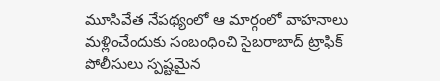మూసివేత నేపథ్యంలో ఆ మార్గంలో వాహనాలు మళ్లించేందుకు సంబంధించి సైబరాబాద్ ట్రాఫిక్ పోలీసులు స్పష్టమైన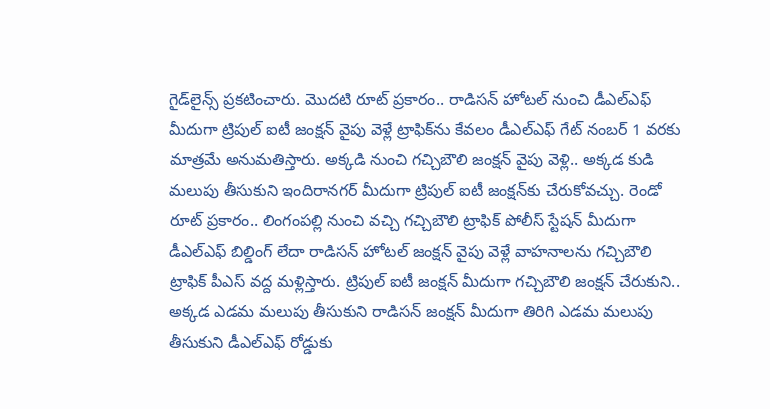గైడ్‌లైన్స్ ప్రకటించారు. మొదటి రూట్ ప్రకారం.. రాడిసన్ హోటల్ నుంచి డీఎల్ఎఫ్ మీదుగా ట్రిపుల్ ఐటీ జంక్షన్ వైపు వెళ్లే ట్రాఫిక్‌ను కేవలం డీఎల్ఎఫ్ గేట్ నంబర్ 1 వరకు మాత్రమే అనుమతిస్తారు. అక్కడి నుంచి గచ్చిబౌలి జంక్షన్ వైపు వెళ్లి.. అక్కడ కుడి మలుపు తీసుకుని ఇందిరానగర్ మీదుగా ట్రిపుల్ ఐటీ జంక్షన్‌కు చేరుకోవచ్చు. రెండో రూట్ ప్రకారం.. లింగంపల్లి నుంచి వచ్చి గచ్చిబౌలి ట్రాఫిక్ పోలీస్ స్టేషన్ మీదుగా డీఎల్ఎఫ్ బిల్డింగ్ లేదా రాడిసన్ హోటల్ జంక్షన్ వైపు వెళ్లే వాహనాలను గచ్చిబౌలి ట్రాఫిక్ పీఎస్ వద్ద మళ్లిస్తారు. ట్రిపుల్ ఐటీ జంక్షన్ మీదుగా గచ్చిబౌలి జంక్షన్ చేరుకుని.. అక్కడ ఎడమ మలుపు తీసుకుని రాడిసన్ జంక్షన్ మీదుగా తిరిగి ఎడమ మలుపు తీసుకుని డీఎల్ఎఫ్ రోడ్డుకు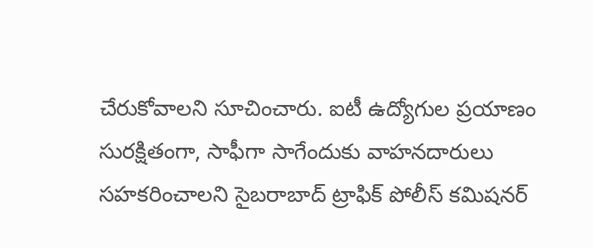చేరుకోవాలని సూచించారు. ఐటీ ఉద్యోగుల ప్రయాణం సురక్షితంగా, సాఫీగా సాగేందుకు వాహనదారులు సహకరించాలని సైబరాబాద్ ట్రాఫిక్ పోలీస్ కమిషనర్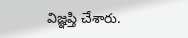విజ్ఞప్తి చేశారు.